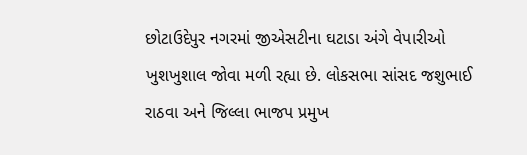છોટાઉદેપુર નગરમાં જીએસટીના ઘટાડા અંગે વેપારીઓ ખુશખુશાલ જોવા મળી રહ્યા છે. લોકસભા સાંસદ જશુભાઈ રાઠવા અને જિલ્લા ભાજપ પ્રમુખ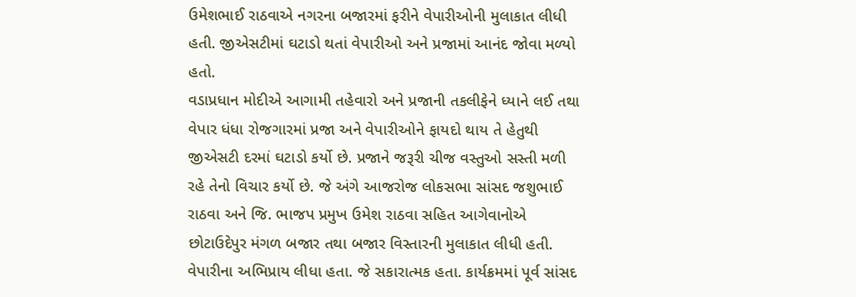ઉમેશભાઈ રાઠવાએ નગરના બજારમાં ફરીને વેપારીઓની મુલાકાત લીધી હતી. જીએસટીમાં ઘટાડો થતાં વેપારીઓ અને પ્રજામાં આનંદ જોવા મળ્યો હતો.
વડાપ્રધાન મોદીએ આગામી તહેવારો અને પ્રજાની તકલીફેને ધ્યાને લઈ તથા વેપાર ધંધા રોજગારમાં પ્રજા અને વેપારીઓને ફાયદો થાય તે હેતુથી જીએસટી દરમાં ઘટાડો કર્યો છે. પ્રજાને જરૂરી ચીજ વસ્તુઓ સસ્તી મળી રહે તેનો વિચાર કર્યો છે. જે અંગે આજરોજ લોકસભા સાંસદ જશુભાઈ રાઠવા અને જિ. ભાજપ પ્રમુખ ઉમેશ રાઠવા સહિત આગેવાનોએ છોટાઉદેપુર મંગળ બજાર તથા બજાર વિસ્તારની મુલાકાત લીધી હતી. વેપારીના અભિપ્રાય લીધા હતા. જે સકારાત્મક હતા. કાર્યક્રમમાં પૂર્વ સાંસદ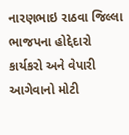નારણભાઇ રાઠવા જિલ્લા ભાજપના હોદ્દેદારો કાર્યકરો અને વેપારી આગેવાનો મોટી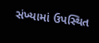સંખ્યામાં ઉપસ્થિત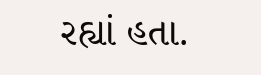રહ્યાં હતા.